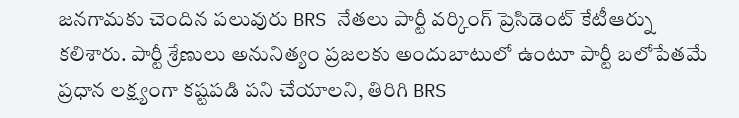జనగామకు చెందిన పలువురు BRS నేతలు పార్టీ వర్కింగ్ ప్రెసిడెంట్ కేటీఆర్ను కలిశారు. పార్టీ శ్రేణులు అనునిత్యం ప్రజలకు అందుబాటులో ఉంటూ పార్టీ బలోపేతమే ప్రధాన లక్ష్యంగా కష్టపడి పని చేయాలని, తిరిగి BRS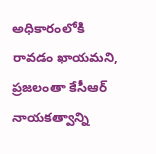అధికారంలోకి రావడం ఖాయమని, ప్రజలంతా కేసీఆర్ నాయకత్వాన్ని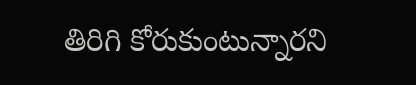తిరిగి కోరుకుంటున్నారని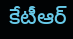కేటీఆర్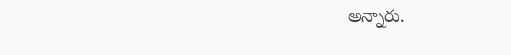అన్నారు.